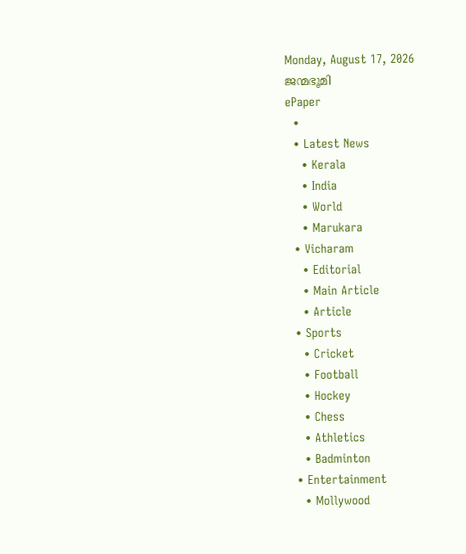Monday, August 17, 2026
ജന്മഭൂമി
ePaper
  •
  • Latest News
    • Kerala
    • India
    • World
    • Marukara
  • Vicharam
    • Editorial
    • Main Article
    • Article
  • Sports
    • Cricket
    • Football
    • Hockey
    • Chess
    • Athletics
    • Badminton
  • Entertainment
    • Mollywood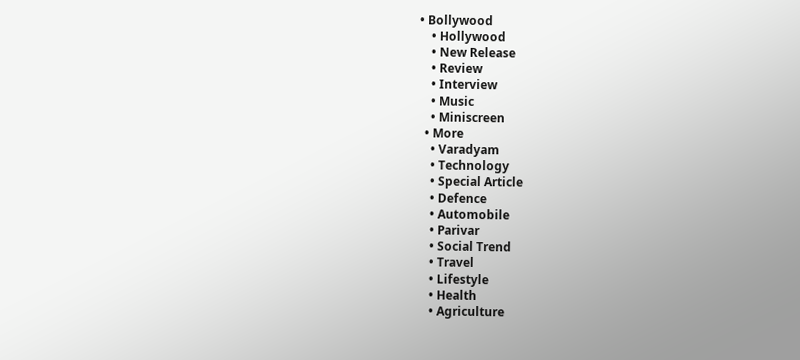• Bollywood
    • Hollywood
    • New Release
    • Review
    • Interview
    • Music
    • Miniscreen
  • More
    • Varadyam
    • Technology
    • Special Article
    • Defence
    • Automobile
    • Parivar
    • Social Trend
    • Travel
    • Lifestyle
    • Health
    • Agriculture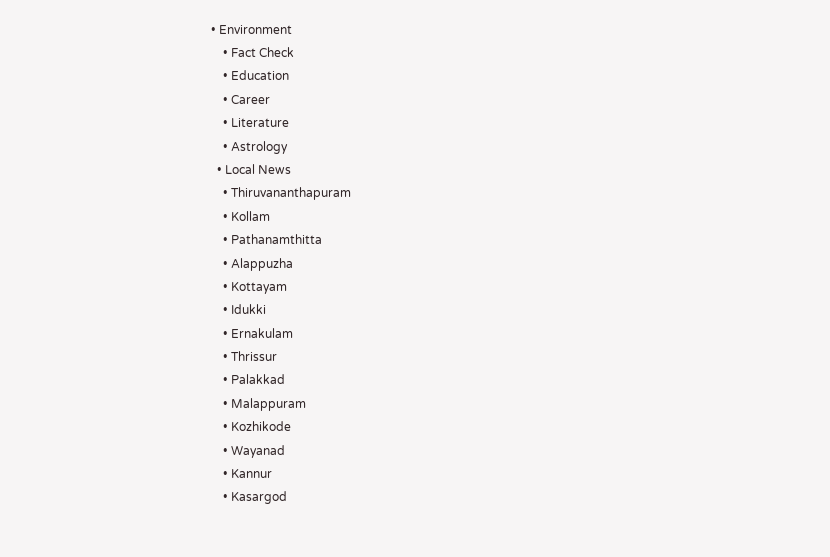• Environment
    • Fact Check
    • Education
    • Career
    • Literature
    • Astrology
  • Local News
    • Thiruvananthapuram
    • Kollam
    • Pathanamthitta
    • Alappuzha
    • Kottayam
    • Idukki
    • Ernakulam
    • Thrissur
    • Palakkad
    • Malappuram
    • Kozhikode
    • Wayanad
    • Kannur
    • Kasargod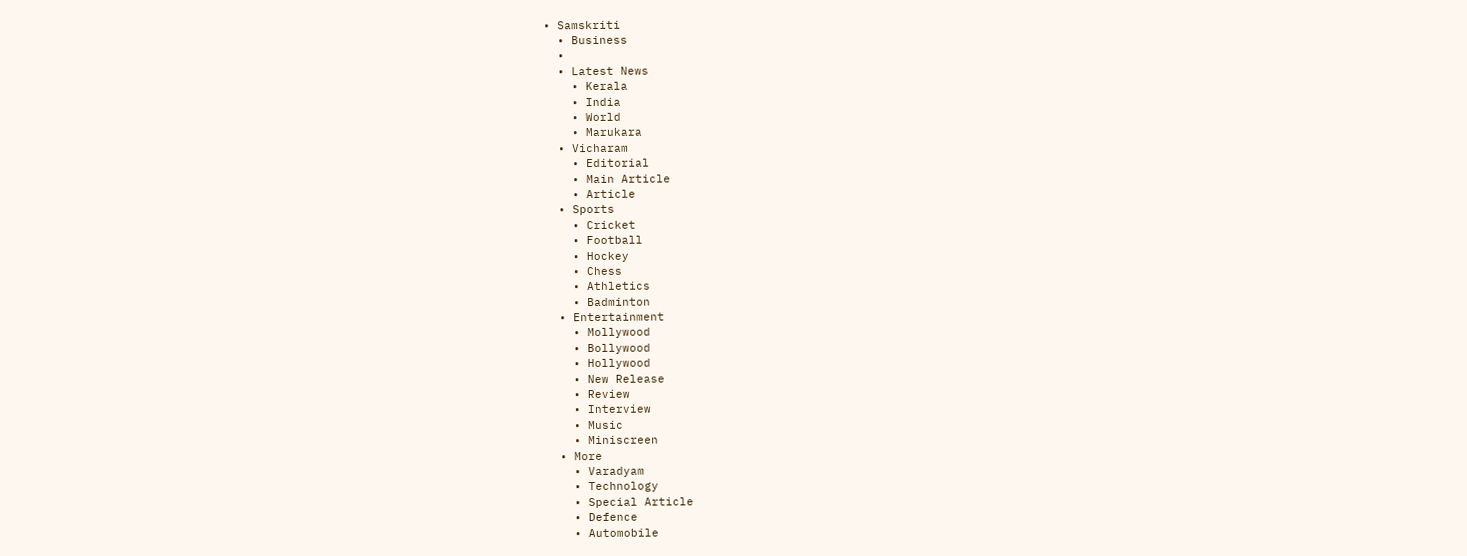• Samskriti
  • Business
  •
  • Latest News
    • Kerala
    • India
    • World
    • Marukara
  • Vicharam
    • Editorial
    • Main Article
    • Article
  • Sports
    • Cricket
    • Football
    • Hockey
    • Chess
    • Athletics
    • Badminton
  • Entertainment
    • Mollywood
    • Bollywood
    • Hollywood
    • New Release
    • Review
    • Interview
    • Music
    • Miniscreen
  • More
    • Varadyam
    • Technology
    • Special Article
    • Defence
    • Automobile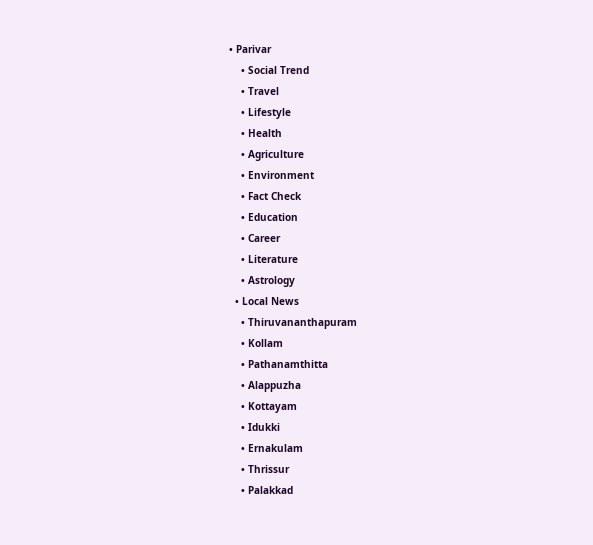• Parivar
    • Social Trend
    • Travel
    • Lifestyle
    • Health
    • Agriculture
    • Environment
    • Fact Check
    • Education
    • Career
    • Literature
    • Astrology
  • Local News
    • Thiruvananthapuram
    • Kollam
    • Pathanamthitta
    • Alappuzha
    • Kottayam
    • Idukki
    • Ernakulam
    • Thrissur
    • Palakkad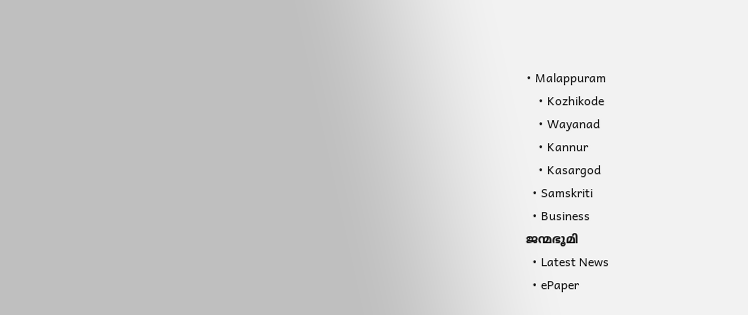• Malappuram
    • Kozhikode
    • Wayanad
    • Kannur
    • Kasargod
  • Samskriti
  • Business
ജന്മഭൂമി
  • Latest News
  • ePaper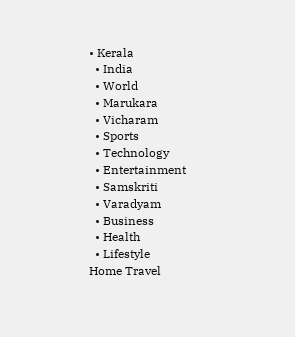• Kerala
  • India
  • World
  • Marukara
  • Vicharam
  • Sports
  • Technology
  • Entertainment
  • Samskriti
  • Varadyam
  • Business
  • Health
  • Lifestyle
Home Travel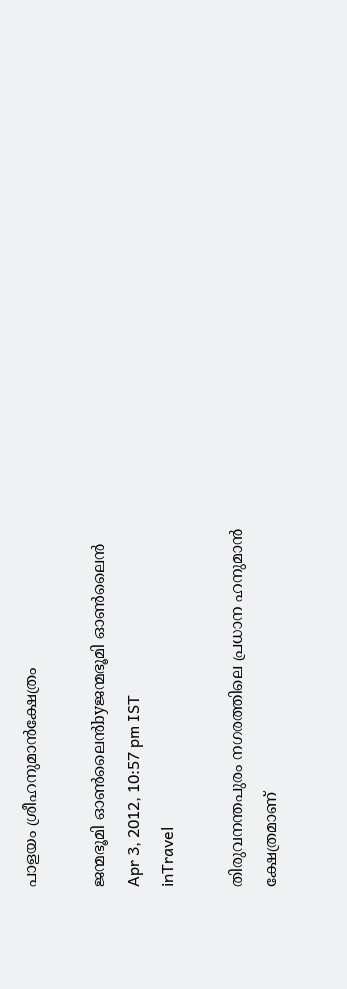പാളയം ശ്രീഹനുമാന്‍ക്ഷേത്രം

ജന്മഭൂമി ഓണ്‍ലൈന്‍byജന്മഭൂമി ഓണ്‍ലൈന്‍
Apr 3, 2012, 10:57 pm IST
inTravel

തിരുവനന്തപുരം നഗരത്തിലെ പ്രധാന ഹനുമാന്‍ ക്ഷേത്രമാണ്‌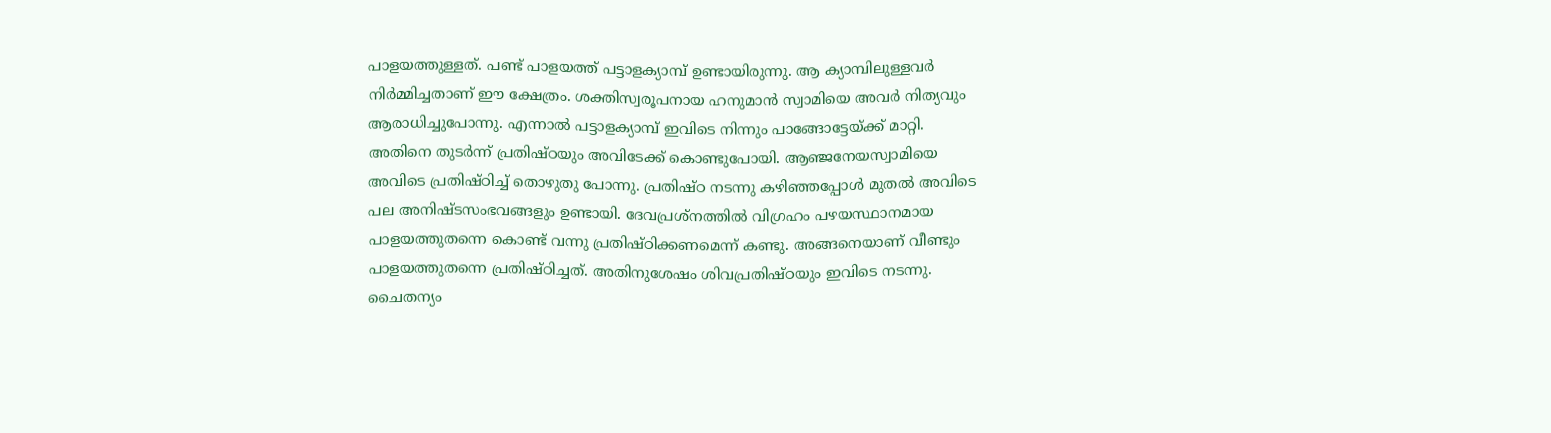പാളയത്തുള്ളത്‌. പണ്ട്‌ പാളയത്ത്‌ പട്ടാളക്യാമ്പ്‌ ഉണ്ടായിരുന്നു. ആ ക്യാമ്പിലുള്ളവര്‍ നിര്‍മ്മിച്ചതാണ്‌ ഈ ക്ഷേത്രം. ശക്തിസ്വരൂപനായ ഹനുമാന്‍ സ്വാമിയെ അവര്‍ നിത്യവും ആരാധിച്ചുപോന്നു. എന്നാല്‍ പട്ടാളക്യാമ്പ്‌ ഇവിടെ നിന്നും പാങ്ങോട്ടേയ്‌ക്ക്‌ മാറ്റി. അതിനെ തുടര്‍ന്ന്‌ പ്രതിഷ്ഠയും അവിടേക്ക്‌ കൊണ്ടുപോയി. ആഞ്ജനേയസ്വാമിയെ അവിടെ പ്രതിഷ്ഠിച്ച്‌ തൊഴുതു പോന്നു. പ്രതിഷ്ഠ നടന്നു കഴിഞ്ഞപ്പോള്‍ മുതല്‍ അവിടെ പല അനിഷ്ടസംഭവങ്ങളും ഉണ്ടായി. ദേവപ്രശ്നത്തില്‍ വിഗ്രഹം പഴയസ്ഥാനമായ പാളയത്തുതന്നെ കൊണ്ട്‌ വന്നു പ്രതിഷ്ഠിക്കണമെന്ന്‌ കണ്ടു. അങ്ങനെയാണ്‌ വീണ്ടും പാളയത്തുതന്നെ പ്രതിഷ്ഠിച്ചത്‌. അതിനുശേഷം ശിവപ്രതിഷ്ഠയും ഇവിടെ നടന്നു. ചൈതന്യം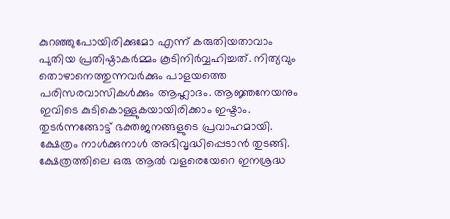കുറഞ്ഞുപോയിരിക്കുമോ എന്ന്‌ കരുതിയതാവാം പുതിയ പ്രതിഷ്ഠാകര്‍മ്മം കൂടിനിര്‍വ്വഹിച്ചത്‌. നിത്യവും തൊഴാനെത്തുന്നവര്‍ക്കും പാളയത്തെ പരിസരവാസികള്‍ക്കും ആഹ്ലാദം. ആജ്ഞനേയനും ഇവിടെ കുടികൊള്ളുകയായിരിക്കാം ഇഷ്ടാം. തുടര്‍ന്നങ്ങോട്ട്‌ ഭക്തജനങ്ങളുടെ പ്രവാഹമായി. ക്ഷേത്രം നാള്‍ക്കുനാള്‍ അഭിവൃദ്ധിപ്പെടാന്‍ തുടങ്ങി. ക്ഷേത്രത്തിലെ ഒരു ആല്‍ വളരെയേറെ ഇനശ്രദ്ധ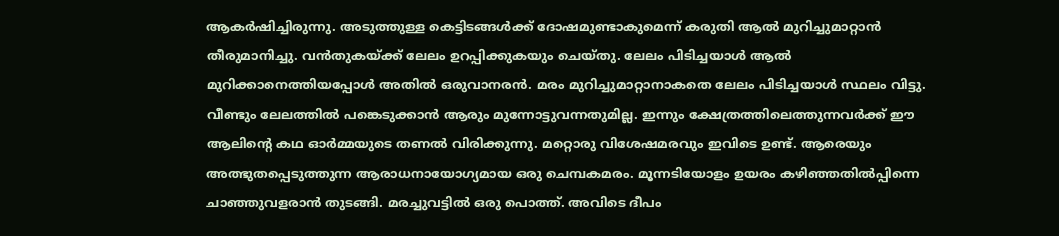ആകര്‍ഷിച്ചിരുന്നു. അടുത്തുള്ള കെട്ടിടങ്ങള്‍ക്ക്‌ ദോഷമുണ്ടാകുമെന്ന്‌ കരുതി ആല്‍ മുറിച്ചുമാറ്റാന്‍ തീരുമാനിച്ചു. വന്‍തുകയ്‌ക്ക്‌ ലേലം ഉറപ്പിക്കുകയും ചെയ്തു. ലേലം പിടിച്ചയാള്‍ ആല്‍ മുറിക്കാനെത്തിയപ്പോള്‍ അതില്‍ ഒരുവാനരന്‍. മരം മുറിച്ചുമാറ്റാനാകതെ ലേലം പിടിച്ചയാള്‍ സ്ഥലം വിട്ടു. വീണ്ടും ലേലത്തില്‍ പങ്കെടുക്കാന്‍ ആരും മുന്നോട്ടുവന്നതുമില്ല. ഇന്നും ക്ഷേത്രത്തിലെത്തുന്നവര്‍ക്ക്‌ ഈ ആലിന്റെ കഥ ഓര്‍മ്മയുടെ തണല്‍ വിരിക്കുന്നു. മറ്റൊരു വിശേഷമരവും ഇവിടെ ഉണ്ട്‌. ആരെയും അത്ഭുതപ്പെടുത്തുന്ന ആരാധനായോഗ്യമായ ഒരു ചെമ്പകമരം. മൂന്നടിയോളം ഉയരം കഴിഞ്ഞതില്‍പ്പിന്നെ ചാഞ്ഞുവളരാന്‍ തുടങ്ങി. മരച്ചുവട്ടില്‍ ഒരു പൊത്ത്‌. അവിടെ ദീപം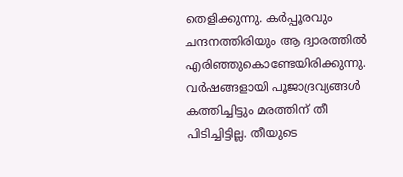തെളിക്കുന്നു. കര്‍പ്പൂരവും ചന്ദനത്തിരിയും ആ ദ്വാരത്തില്‍ എരിഞ്ഞുകൊണ്ടേയിരിക്കുന്നു. വര്‍ഷങ്ങളായി പൂജാദ്രവ്യങ്ങള്‍ കത്തിച്ചിട്ടും മരത്തിന്‌ തീ പിടിച്ചിട്ടില്ല. തീയുടെ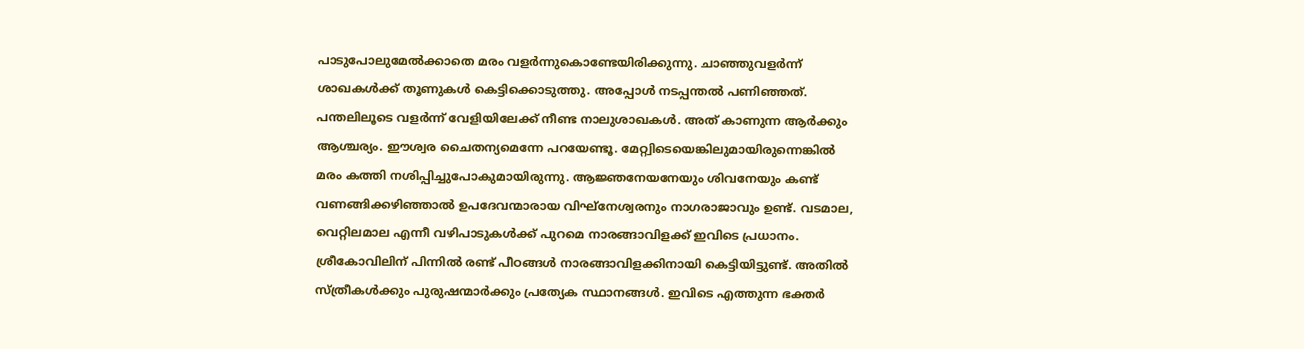പാടുപോലുമേല്‍ക്കാതെ മരം വളര്‍ന്നുകൊണ്ടേയിരിക്കുന്നു. ചാഞ്ഞുവളര്‍ന്ന്‌ ശാഖകള്‍ക്ക്‌ തൂണുകള്‍ കെട്ടിക്കൊടുത്തു. അപ്പോള്‍ നടപ്പന്തല്‍ പണിഞ്ഞത്‌. പന്തലിലൂടെ വളര്‍ന്ന്‌ വേളിയിലേക്ക്‌ നീണ്ട നാലുശാഖകള്‍. അത്‌ കാണുന്ന ആര്‍ക്കും ആശ്ചര്യം. ഈശ്വര ചൈതന്യമെന്നേ പറയേണ്ടൂ. മേറ്റ്വിടെയെങ്കിലുമായിരുന്നെങ്കില്‍ മരം കത്തി നശിപ്പിച്ചുപോകുമായിരുന്നു. ആജ്ഞനേയനേയും ശിവനേയും കണ്ട്‌ വണങ്ങിക്കഴിഞ്ഞാല്‍ ഉപദേവന്മാരായ വിഘ്നേശ്വരനും നാഗരാജാവും ഉണ്ട്‌. വടമാല, വെറ്റിലമാല എന്നീ വഴിപാടുകള്‍ക്ക്‌ പുറമെ നാരങ്ങാവിളക്ക്‌ ഇവിടെ പ്രധാനം. ശ്രീകോവിലിന്‌ പിന്നില്‍ രണ്ട്‌ പീഠങ്ങള്‍ നാരങ്ങാവിളക്കിനായി കെട്ടിയിട്ടുണ്ട്‌. അതില്‍ സ്ത്രീകള്‍ക്കും പുരുഷന്മാര്‍ക്കും പ്രത്യേക സ്ഥാനങ്ങള്‍. ഇവിടെ എത്തുന്ന ഭക്തര്‍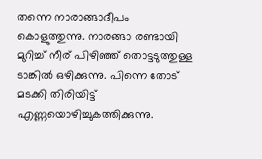തന്നെ നാരാങ്ങാദീപം കൊളുത്തുന്നു. നാരങ്ങാ രണ്ടായി മുറിച്ച്‌ നീര്‌ പിഴിഞ്ഞ്‌ തൊട്ടടുത്തുള്ള ടാങ്കില്‍ ഒഴിക്കുന്നു. പിന്നെ തോട്‌ മടക്കി തിരിയിട്ട്‌ എണ്ണയൊഴിച്ചുകത്തിക്കുന്നു.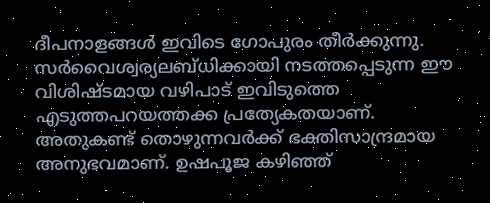ദീപനാളങ്ങള്‍ ഇവിടെ ഗോപുരം തീര്‍ക്കുന്നു. സര്‍വൈശ്വര്യലബ്ധിക്കായി നടത്തപ്പെടുന്ന ഈ വിശിഷ്ടമായ വഴിപാട്‌ ഇവിടുത്തെ എടുത്തപറയത്തക്ക പ്രത്യേകതയാണ്‌. അതുകണ്ട്‌ തൊഴുന്നവര്‍ക്ക്‌ ഭക്തിസാന്ദ്രമായ അനുഭവമാണ്‌. ഉഷപൂജ കഴിഞ്ഞ്‌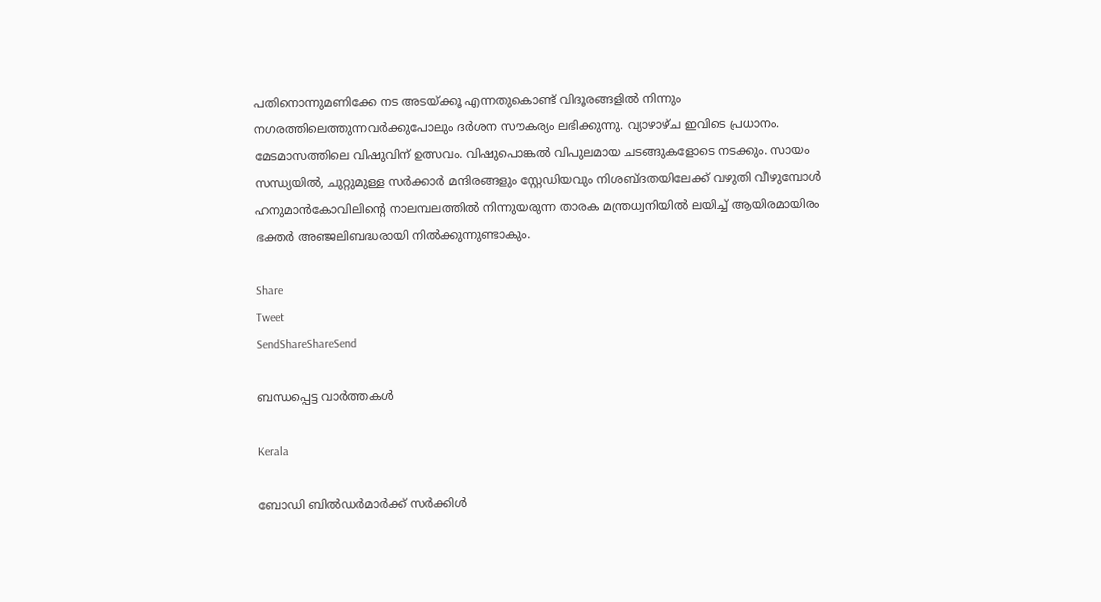പതിനൊന്നുമണിക്കേ നട അടയ്‌ക്കൂ എന്നതുകൊണ്ട്‌ വിദൂരങ്ങളില്‍ നിന്നും നഗരത്തിലെത്തുന്നവര്‍ക്കുപോലും ദര്‍ശന സൗകര്യം ലഭിക്കുന്നു. വ്യാഴാഴ്ച ഇവിടെ പ്രധാനം. മേടമാസത്തിലെ വിഷുവിന്‌ ഉത്സവം. വിഷുപൊങ്കല്‍ വിപുലമായ ചടങ്ങുകളോടെ നടക്കും. സായം സന്ധ്യയില്‍, ചുറ്റുമുള്ള സര്‍ക്കാര്‍ മന്ദിരങ്ങളും സ്റ്റേഡിയവും നിശബ്ദതയിലേക്ക്‌ വഴുതി വീഴുമ്പോള്‍ ഹനുമാന്‍കോവിലിന്റെ നാലമ്പലത്തില്‍ നിന്നുയരുന്ന താരക മന്ത്രധ്വനിയില്‍ ലയിച്ച്‌ ആയിരമായിരം ഭക്തര്‍ അഞ്ജലിബദ്ധരായി നില്‍ക്കുന്നുണ്ടാകും.

Share
Tweet
SendShareShareSend

ബന്ധപ്പെട്ട വാര്‍ത്തകള്‍

Kerala

ബോഡി ബില്‍ഡര്‍മാര്‍ക്ക് സര്‍ക്കിള്‍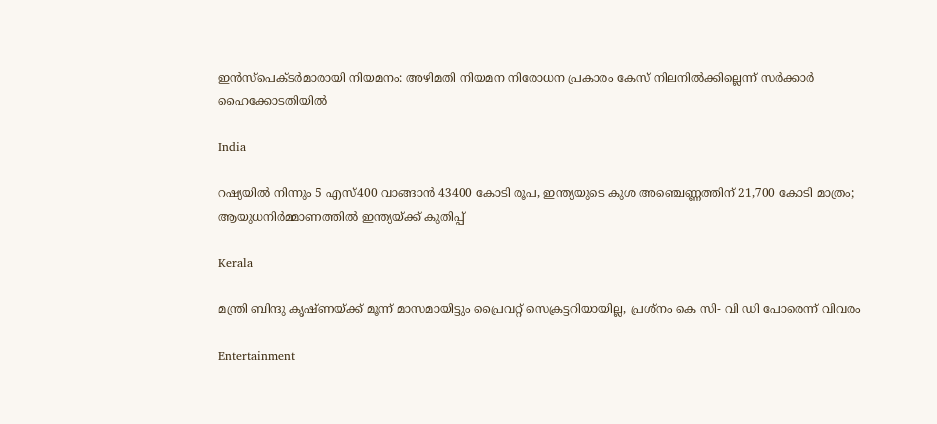ഇന്‍സ്പെക്ടര്‍മാരായി നിയമനം: അഴിമതി നിയമന നിരോധന പ്രകാരം കേസ് നിലനില്‍ക്കില്ലെന്ന് സര്‍ക്കാര്‍ ഹൈക്കോടതിയില്‍

India

റഷ്യയില്‍ നിന്നും 5 എസ്400 വാങ്ങാന്‍ 43400 കോടി രൂപ, ഇന്ത്യയുടെ കുശ അഞ്ചെണ്ണത്തിന് 21,700 കോടി മാത്രം; ആയുധനിര്‍മ്മാണത്തില്‍ ഇന്ത്യയ്‌ക്ക് കുതിപ്പ്

Kerala

മന്ത്രി ബിന്ദു കൃഷ്ണയ്‌ക്ക് മൂന്ന് മാസമായിട്ടും പ്രൈവറ്റ് സെക്രട്ടറിയായില്ല, പ്രശ്‌നം കെ സി- വി ഡി പോരെന്ന് വിവരം

Entertainment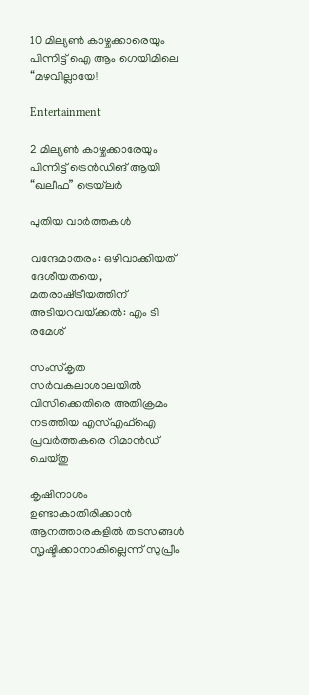10 മില്യൺ കാഴ്ചക്കാരെയും പിന്നിട്ട് ഐ ആം ഗെയിമിലെ “മഴവില്ലായേ!

Entertainment

2 മില്യൺ കാഴ്ചക്കാരേയും പിന്നിട്ട് ട്രെൻഡിങ് ആയി “ഖലീഫ” ട്രെയ്‌ലർ

പുതിയ വാര്‍ത്തകള്‍

വന്ദേമാതരം: ഒഴിവാക്കിയത് ദേശീയതയെ, മതരാഷ്‌ട്രീയത്തിന് അടിയറവയ്‌ക്കല്‍: എം ടി രമേശ്

സംസ്‌കൃത സര്‍വകലാശാലയില്‍ വിസിക്കെതിരെ അതിക്രമം നടത്തിയ എസ്എഫ്‌ഐ പ്രവര്‍ത്തകരെ റിമാന്‍ഡ് ചെയ്തു

കൃഷിനാശം ഉണ്ടാകാതിരിക്കാന്‍ ആനത്താരകളില്‍ തടസങ്ങള്‍ സൃഷ്ടിക്കാനാകില്ലെന്ന് സുപ്രീം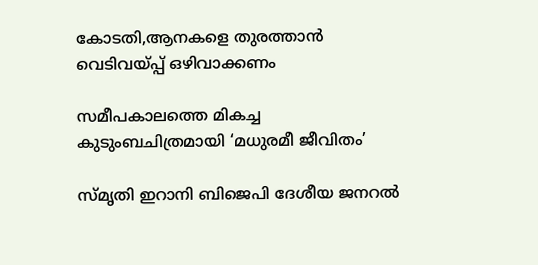കോടതി,ആനകളെ തുരത്താന്‍ വെടിവയ്‌പ്പ് ഒഴിവാക്കണം

സമീപകാലത്തെ മികച്ച കുടുംബചിത്രമായി ‘മധുരമീ ജീവിതം’

സ്മൃതി ഇറാനി ബിജെപി ദേശീയ ജനറൽ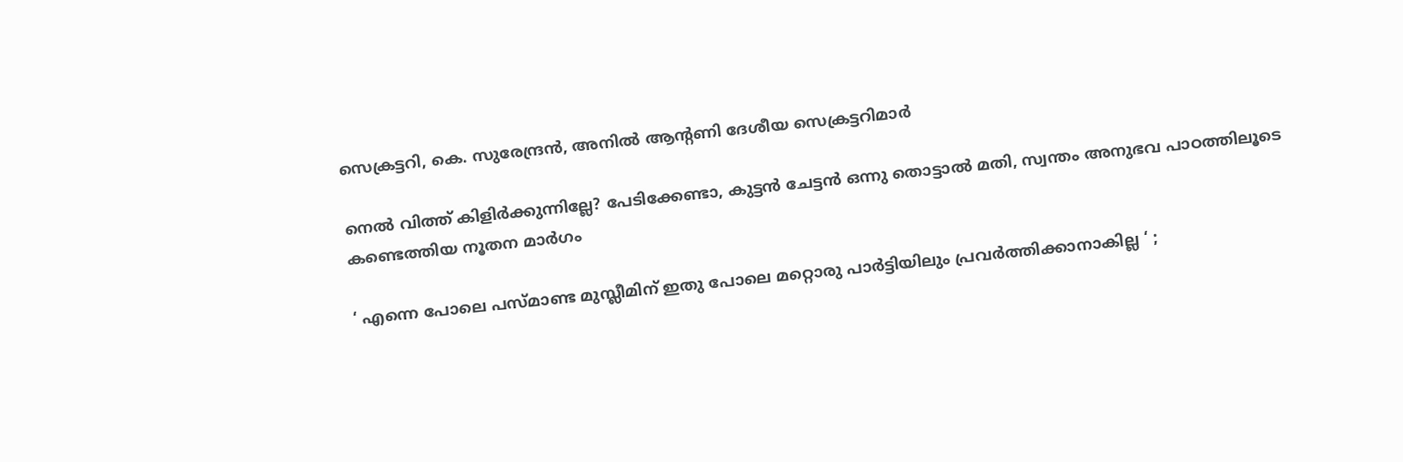സെക്രട്ടറി, കെ. സുരേന്ദ്രൻ, അനിൽ ആൻ്റണി ദേശീയ സെക്രട്ടറിമാർ

നെല്‍ വിത്ത് കിളിര്‍ക്കുന്നില്ലേ? പേടിക്കേണ്ടാ, കുട്ടന്‍ ചേട്ടന്‍ ഒന്നു തൊട്ടാല്‍ മതി, സ്വന്തം അനുഭവ പാഠത്തിലൂടെ കണ്ടെത്തിയ നൂതന മാര്‍ഗം

‘ എന്നെ പോലെ പസ്മാണ്ട മുസ്ലീമിന് ഇതു പോലെ മറ്റൊരു പാർട്ടിയിലും പ്രവർത്തിക്കാനാകില്ല ‘ ;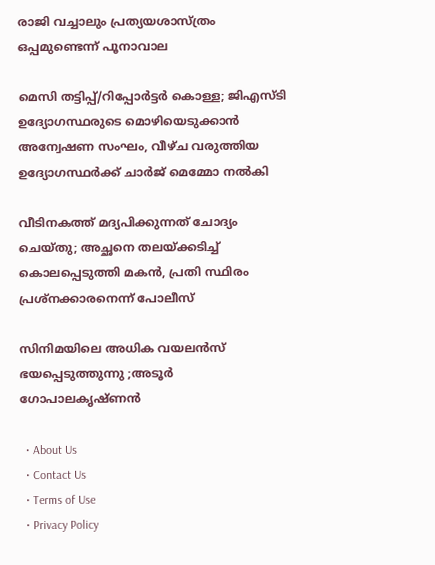രാജി വച്ചാലും പ്രത്യയശാസ്ത്രം ഒപ്പമുണ്ടെന്ന് പൂനാവാല

മെസി തട്ടിപ്പ്/റിപ്പോർട്ടർ കൊള്ള; ജിഎസ്ടി ഉദ്യോഗസ്ഥരുടെ മൊഴിയെടുക്കാന്‍ അന്വേഷണ സംഘം, വീഴ്ച വരുത്തിയ ഉദ്യോഗസ്ഥര്‍ക്ക് ചാർജ് മെമ്മോ നൽകി

വീടിനകത്ത് മദ്യപിക്കുന്നത് ചോദ്യം ചെയ്തു; അച്ഛനെ തലയ്‌ക്കടിച്ച് കൊലപ്പെടുത്തി മകൻ, പ്രതി സ്ഥിരം പ്രശ്നക്കാരനെന്ന് പോലീസ്

സിനിമയിലെ അധിക വയലൻസ് ഭയപ്പെടുത്തുന്നു ;അടൂർ ഗോപാലകൃഷ്ണൻ

  • About Us
  • Contact Us
  • Terms of Use
  • Privacy Policy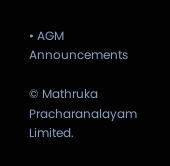• AGM Announcements

© Mathruka Pracharanalayam Limited.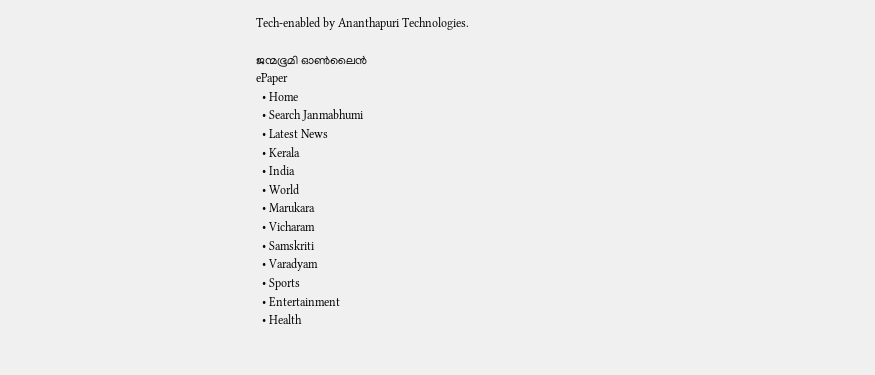Tech-enabled by Ananthapuri Technologies.

ജന്മഭൂമി ഓണ്‍ലൈന്‍
ePaper
  • Home
  • Search Janmabhumi
  • Latest News
  • Kerala
  • India
  • World
  • Marukara
  • Vicharam
  • Samskriti
  • Varadyam
  • Sports
  • Entertainment
  • Health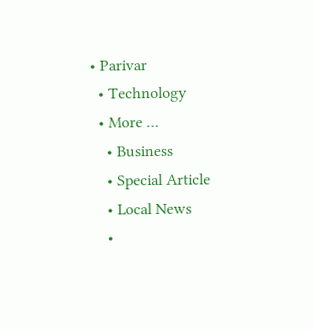• Parivar
  • Technology
  • More …
    • Business
    • Special Article
    • Local News
    •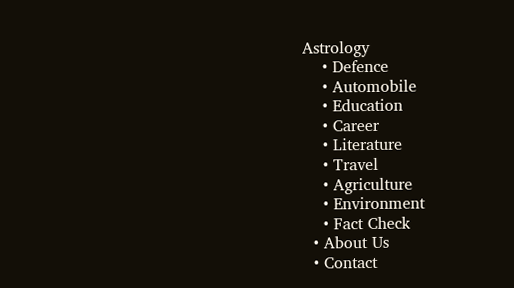Astrology
    • Defence
    • Automobile
    • Education
    • Career
    • Literature
    • Travel
    • Agriculture
    • Environment
    • Fact Check
  • About Us
  • Contact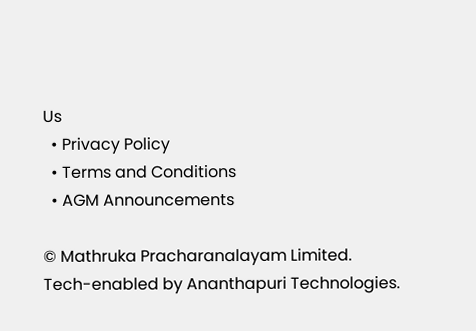Us
  • Privacy Policy
  • Terms and Conditions
  • AGM Announcements

© Mathruka Pracharanalayam Limited.
Tech-enabled by Ananthapuri Technologies.